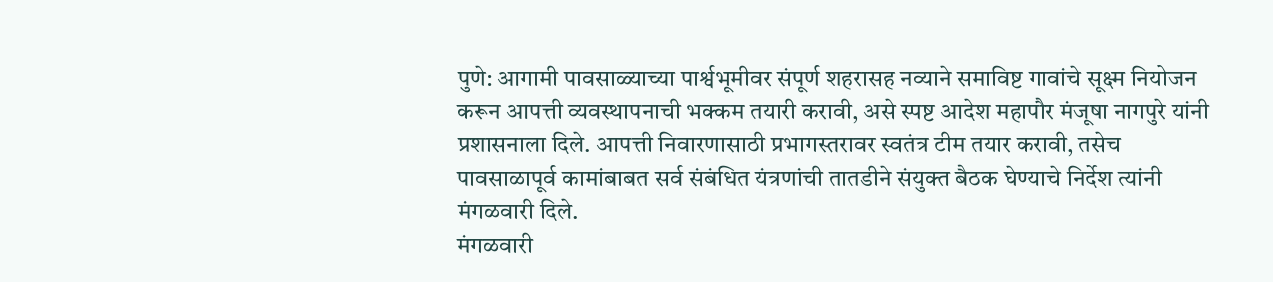पुणे: आगामी पावसाळ्याच्या पार्श्वभूमीवर संपूर्ण शहरासह नव्याने समाविष्ट गावांचे सूक्ष्म नियोजन करून आपत्ती व्यवस्थापनाची भक्कम तयारी करावी, असे स्पष्ट आदेश महापौर मंजूषा नागपुरे यांनी प्रशासनाला दिले. आपत्ती निवारणासाठी प्रभागस्तरावर स्वतंत्र टीम तयार करावी, तसेच पावसाळापूर्व कामांबाबत सर्व संबंधित यंत्रणांची तातडीने संयुक्त बैठक घेण्याचे निर्देश त्यांनी मंगळवारी दिले.
मंगळवारी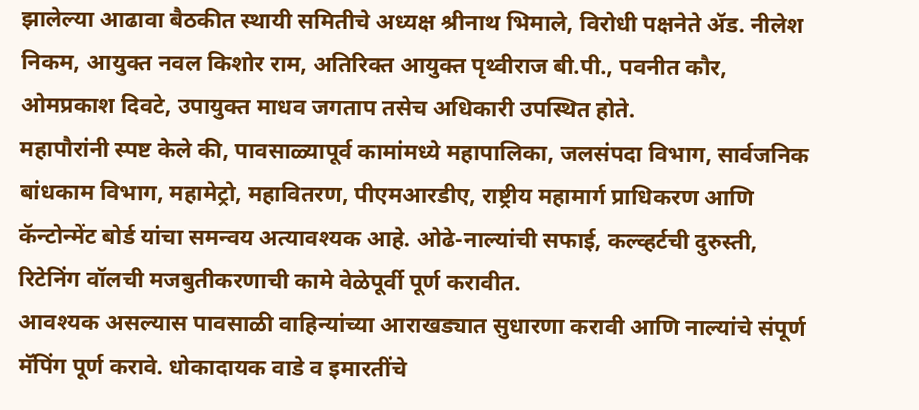झालेल्या आढावा बैठकीत स्थायी समितीचे अध्यक्ष श्रीनाथ भिमाले, विरोधी पक्षनेते ॲड. नीलेश निकम, आयुक्त नवल किशोर राम, अतिरिक्त आयुक्त पृथ्वीराज बी.पी., पवनीत कौर, ओमप्रकाश दिवटे, उपायुक्त माधव जगताप तसेच अधिकारी उपस्थित होते.
महापौरांनी स्पष्ट केले की, पावसाळ्यापूर्व कामांमध्ये महापालिका, जलसंपदा विभाग, सार्वजनिक बांधकाम विभाग, महामेट्रो, महावितरण, पीएमआरडीए, राष्ट्रीय महामार्ग प्राधिकरण आणि कॅन्टोन्मेंट बोर्ड यांचा समन्वय अत्यावश्यक आहे. ओढे-नाल्यांची सफाई, कल्व्हर्टची दुरुस्ती, रिटेनिंग वॉलची मजबुतीकरणाची कामे वेळेपूर्वी पूर्ण करावीत.
आवश्यक असल्यास पावसाळी वाहिन्यांच्या आराखड्यात सुधारणा करावी आणि नाल्यांचे संपूर्ण मॅपिंग पूर्ण करावे. धोकादायक वाडे व इमारतींचे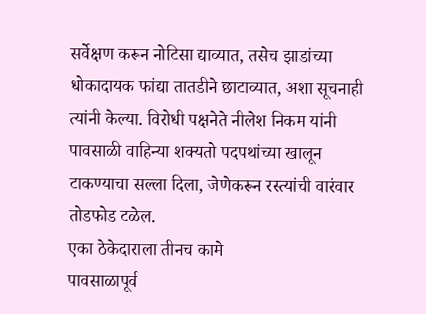सर्वेक्षण करून नोटिसा द्याव्यात, तसेच झाडांच्या धोकादायक फांद्या तातडीने छाटाव्यात, अशा सूचनाही त्यांनी केल्या. विरोधी पक्षनेते नीलेश निकम यांनी पावसाळी वाहिन्या शक्यतो पदपथांच्या खालून टाकण्याचा सल्ला दिला, जेणेकरून रस्त्यांची वारंवार तोडफोड टळेल.
एका ठेकेदाराला तीनच कामे
पावसाळापूर्व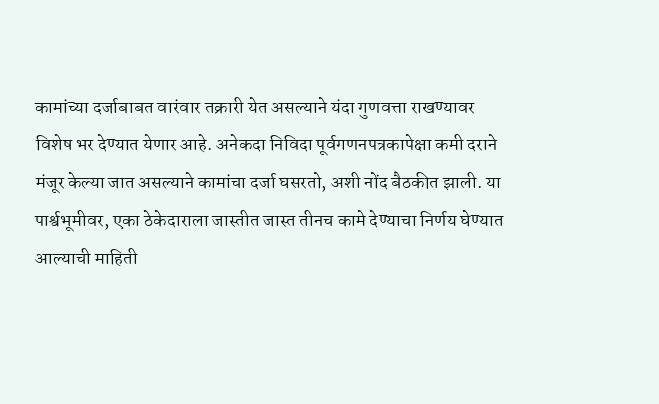कामांच्या दर्जाबाबत वारंवार तक्रारी येत असल्याने यंदा गुणवत्ता राखण्यावर विशेष भर देण्यात येणार आहे. अनेकदा निविदा पूर्वगणनपत्रकापेक्षा कमी दराने मंजूर केल्या जात असल्याने कामांचा दर्जा घसरतो, अशी नोंद बैठकीत झाली. या पार्श्वभूमीवर, एका ठेकेदाराला जास्तीत जास्त तीनच कामे देण्याचा निर्णय घेण्यात आल्याची माहिती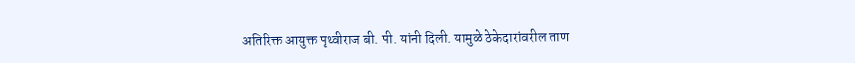अतिरिक्त आयुक्त पृथ्वीराज बी. पी. यांनी दिली. यामुळे ठेकेदारांवरील ताण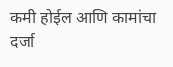कमी होईल आणि कामांचा दर्जा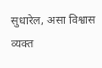सुधारेल, असा विश्वास व्यक्त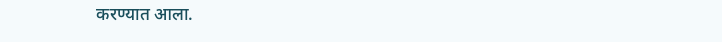करण्यात आला.